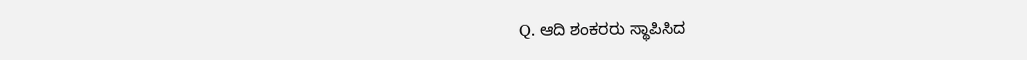Q. ಆದಿ ಶಂಕರರು ಸ್ಥಾಪಿಸಿದ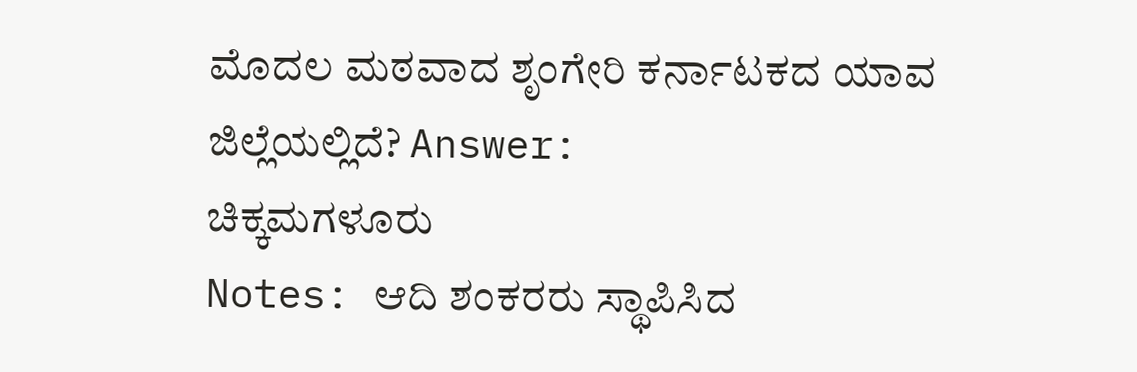ಮೊದಲ ಮಠವಾದ ಶೃಂಗೇರಿ ಕರ್ನಾಟಕದ ಯಾವ ಜಿಲ್ಲೆಯಲ್ಲಿದೆ? Answer:
ಚಿಕ್ಕಮಗಳೂರು
Notes: ಆದಿ ಶಂಕರರು ಸ್ಥಾಪಿಸಿದ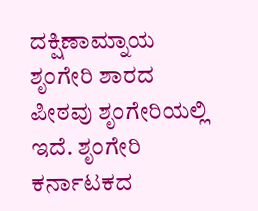ದಕ್ಷಿಣಾಮ್ನಾಯ ಶೃಂಗೇರಿ ಶಾರದ ಪೀಠವು ಶೃಂಗೇರಿಯಲ್ಲಿ ಇದೆ. ಶೃಂಗೇರಿ ಕರ್ನಾಟಕದ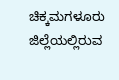ಚಿಕ್ಕಮಗಳೂರು ಜಿಲ್ಲೆಯಲ್ಲಿರುವ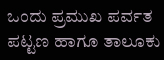ಒಂದು ಪ್ರಮುಖ ಪರ್ವತ ಪಟ್ಟಣ ಹಾಗೂ ತಾಲೂಕು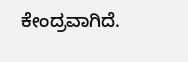ಕೇಂದ್ರವಾಗಿದೆ.